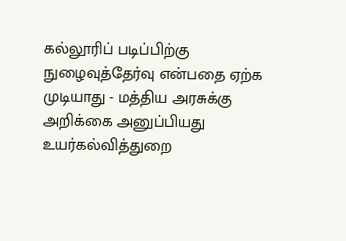கல்லூரிப் படிப்பிற்கு நுழைவுத்தேர்வு என்பதை ஏற்க முடியாது - மத்திய அரசுக்கு அறிக்கை அனுப்பியது உயர்கல்வித்துறை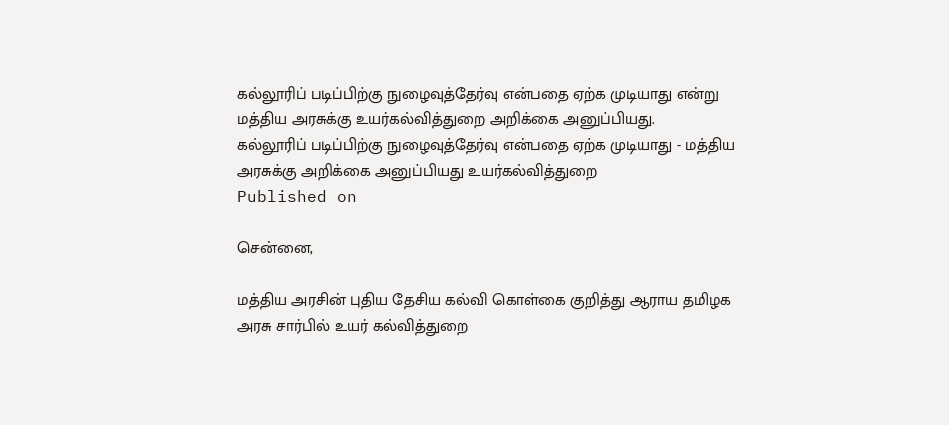கல்லூரிப் படிப்பிற்கு நுழைவுத்தேர்வு என்பதை ஏற்க முடியாது என்று மத்திய அரசுக்கு உயர்கல்வித்துறை அறிக்கை அனுப்பியது.
கல்லூரிப் படிப்பிற்கு நுழைவுத்தேர்வு என்பதை ஏற்க முடியாது - மத்திய அரசுக்கு அறிக்கை அனுப்பியது உயர்கல்வித்துறை
Published on

சென்னை,

மத்திய அரசின் புதிய தேசிய கல்வி கொள்கை குறித்து ஆராய தமிழக அரசு சார்பில் உயர் கல்வித்துறை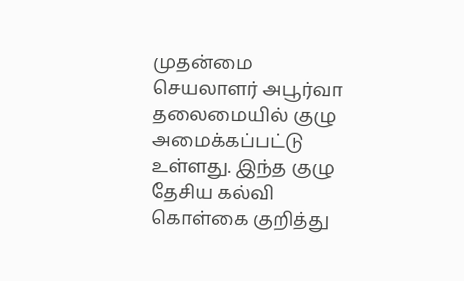முதன்மை செயலாளர் அபூர்வா தலைமையில் குழு அமைக்கப்பட்டு உள்ளது. இந்த குழு தேசிய கல்வி கொள்கை குறித்து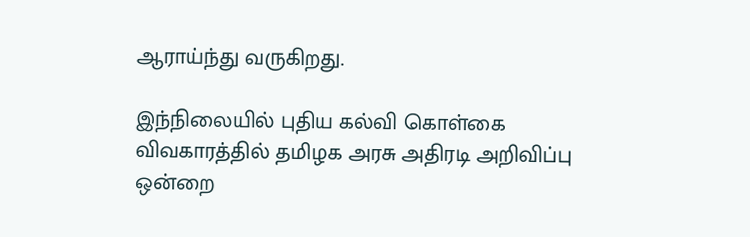ஆராய்ந்து வருகிறது.

இந்நிலையில் புதிய கல்வி கொள்கை விவகாரத்தில் தமிழக அரசு அதிரடி அறிவிப்பு ஒன்றை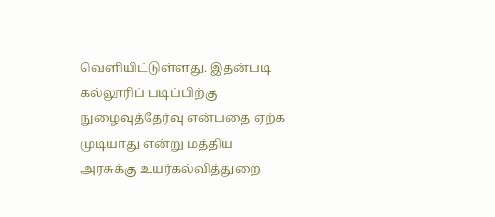வெளியிட்டுள்ளது. இதன்படி கல்லூரிப் படிப்பிற்கு நுழைவுத்தேர்வு என்பதை ஏற்க முடியாது என்று மத்திய அரசுக்கு உயர்கல்வித்துறை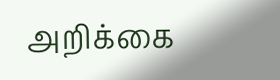அறிக்கை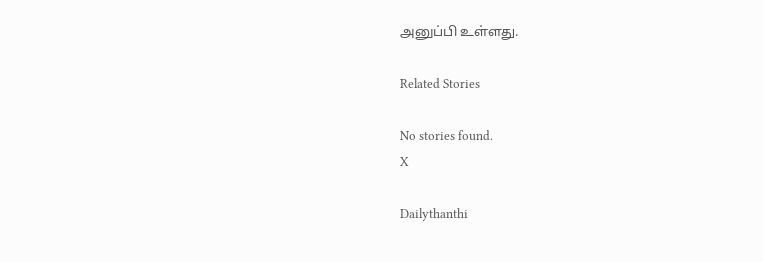அனுப்பி உள்ளது.

Related Stories

No stories found.
X

Dailythanthi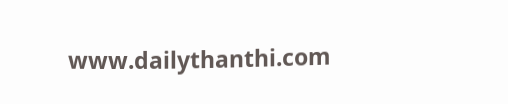www.dailythanthi.com